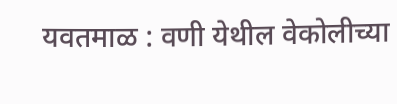यवतमाळ : वणी येथील वेकोलीच्या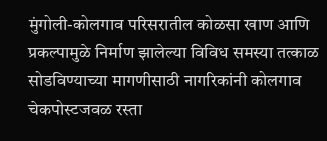मुंगोली-कोलगाव परिसरातील कोळसा खाण आणि प्रकल्पामुळे निर्माण झालेल्या विविध समस्या तत्काळ सोडविण्याच्या मागणीसाठी नागरिकांनी कोलगाव चेकपोस्टजवळ रस्ता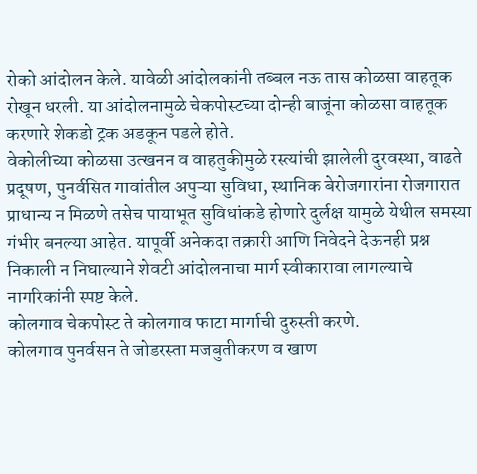रोको आंदोलन केले. यावेळी आंदोलकांनी तब्बल नऊ तास कोळसा वाहतूक रोखून धरली. या आंदोलनामुळे चेकपोस्टच्या दोन्ही बाजूंना कोळसा वाहतूक करणारे शेकडो ट्रक अडकून पडले होते.
वेकोलीच्या कोळसा उत्खनन व वाहतुकीमुळे रस्त्यांची झालेली दुरवस्था, वाढते प्रदूषण, पुनर्वसित गावांतील अपुऱ्या सुविधा, स्थानिक बेरोजगारांना रोजगारात प्राधान्य न मिळणे तसेच पायाभूत सुविधांकडे होणारे दुर्लक्ष यामुळे येथील समस्या गंभीर बनल्या आहेत. यापूर्वी अनेकदा तक्रारी आणि निवेदने देऊनही प्रश्न निकाली न निघाल्याने शेवटी आंदोलनाचा मार्ग स्वीकारावा लागल्याचे नागरिकांनी स्पष्ट केले.
कोलगाव चेकपोस्ट ते कोलगाव फाटा मार्गाची दुरुस्ती करणे.
कोलगाव पुनर्वसन ते जोडरस्ता मजबुतीकरण व खाण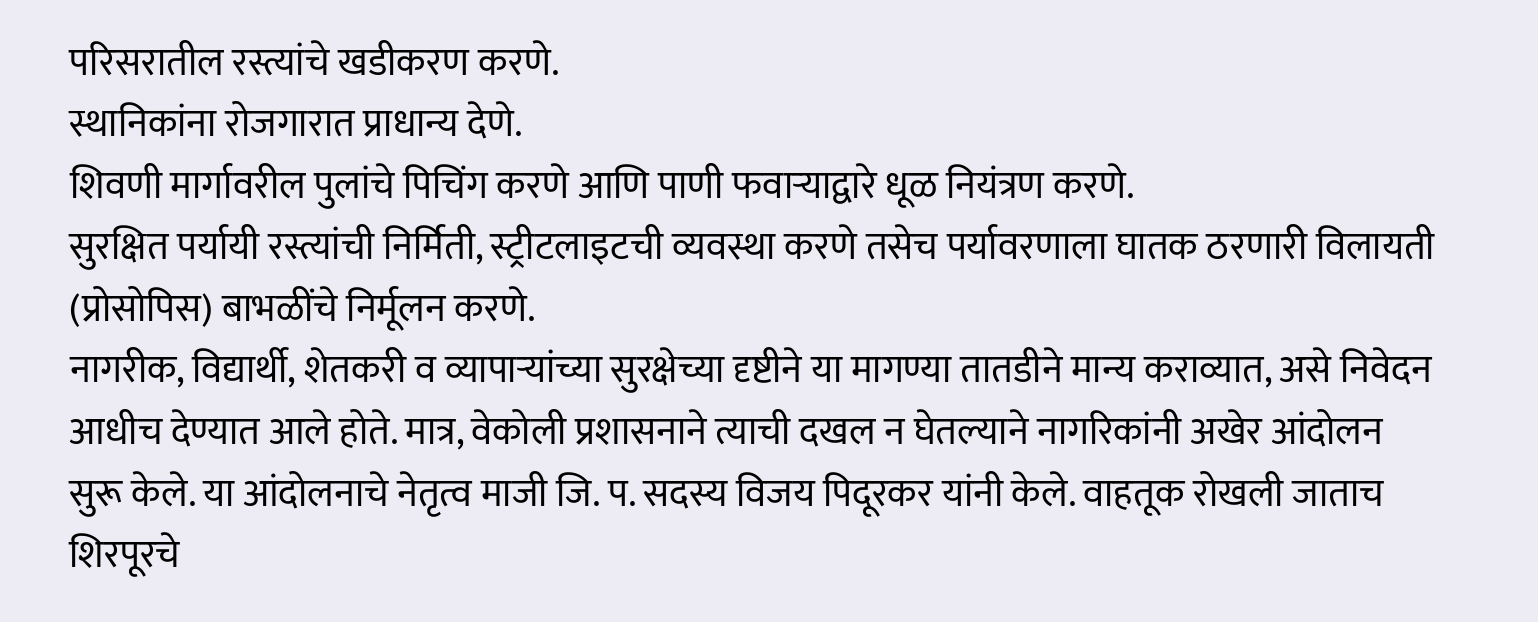परिसरातील रस्त्यांचे खडीकरण करणे.
स्थानिकांना रोजगारात प्राधान्य देणे.
शिवणी मार्गावरील पुलांचे पिचिंग करणे आणि पाणी फवाऱ्याद्वारे धूळ नियंत्रण करणे.
सुरक्षित पर्यायी रस्त्यांची निर्मिती, स्ट्रीटलाइटची व्यवस्था करणे तसेच पर्यावरणाला घातक ठरणारी विलायती (प्रोसोपिस) बाभळींचे निर्मूलन करणे.
नागरीक, विद्यार्थी, शेतकरी व व्यापाऱ्यांच्या सुरक्षेच्या दृष्टीने या मागण्या तातडीने मान्य कराव्यात, असे निवेदन आधीच देण्यात आले होते. मात्र, वेकोली प्रशासनाने त्याची दखल न घेतल्याने नागरिकांनी अखेर आंदोलन सुरू केले. या आंदोलनाचे नेतृत्व माजी जि. प. सदस्य विजय पिदूरकर यांनी केले. वाहतूक रोखली जाताच शिरपूरचे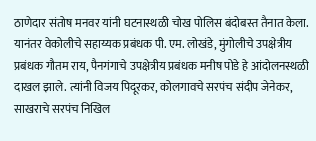ठाणेदार संतोष मनवर यांनी घटनास्थळी चोख पोलिस बंदोबस्त तैनात केला.
यानंतर वेकोलीचे सहाय्यक प्रबंधक पी. एम. लोखंडे, मुंगोलीचे उपक्षेत्रीय प्रबंधक गौतम राय, पैनगंगाचे उपक्षेत्रीय प्रबंधक मनीष पोडे हे आंदोलनस्थळी दाखल झाले. त्यांनी विजय पिदूरकर, कोलगावचे सरपंच संदीप जेनेकर, साखराचे सरपंच निखिल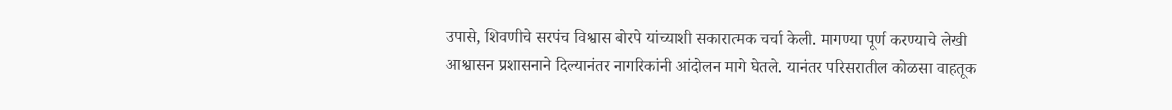उपासे, शिवणीचे सरपंच विश्वास बोरपे यांच्याशी सकारात्मक चर्चा केली. मागण्या पूर्ण करण्याचे लेखी आश्वासन प्रशासनाने दिल्यानंतर नागरिकांनी आंदोलन मागे घेतले. यानंतर परिसरातील कोळसा वाहतूक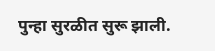पुन्हा सुरळीत सुरू झाली.